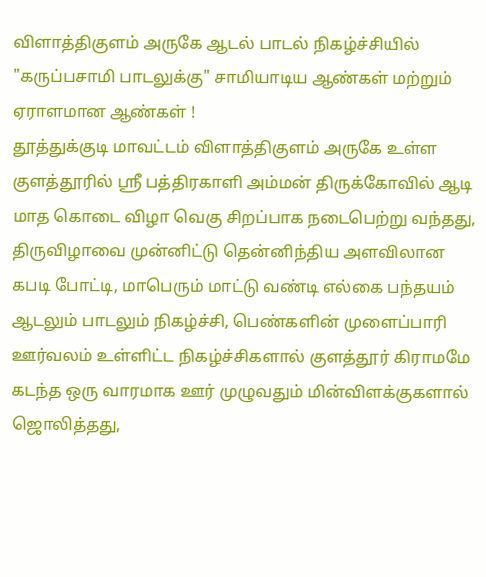விளாத்திகுளம் அருகே ஆடல் பாடல் நிகழ்ச்சியில் "கருப்பசாமி பாடலுக்கு" சாமியாடிய ஆண்கள் மற்றும் ஏராளமான ஆண்கள் !
தூத்துக்குடி மாவட்டம் விளாத்திகுளம் அருகே உள்ள குளத்தூரில் ஸ்ரீ பத்திரகாளி அம்மன் திருக்கோவில் ஆடி மாத கொடை விழா வெகு சிறப்பாக நடைபெற்று வந்தது, திருவிழாவை முன்னிட்டு தென்னிந்திய அளவிலான கபடி போட்டி, மாபெரும் மாட்டு வண்டி எல்கை பந்தயம் ஆடலும் பாடலும் நிகழ்ச்சி, பெண்களின் முளைப்பாரி ஊர்வலம் உள்ளிட்ட நிகழ்ச்சிகளால் குளத்தூர் கிராமமே கடந்த ஒரு வாரமாக ஊர் முழுவதும் மின்விளக்குகளால் ஜொலித்தது,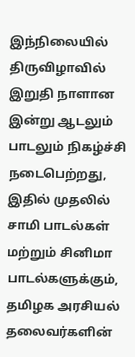இந்நிலையில் திருவிழாவில் இறுதி நாளான இன்று ஆடலும் பாடலும் நிகழ்ச்சி நடைபெற்றது, இதில் முதலில் சாமி பாடல்கள் மற்றும் சினிமா பாடல்களுக்கும், தமிழக அரசியல் தலைவர்களின்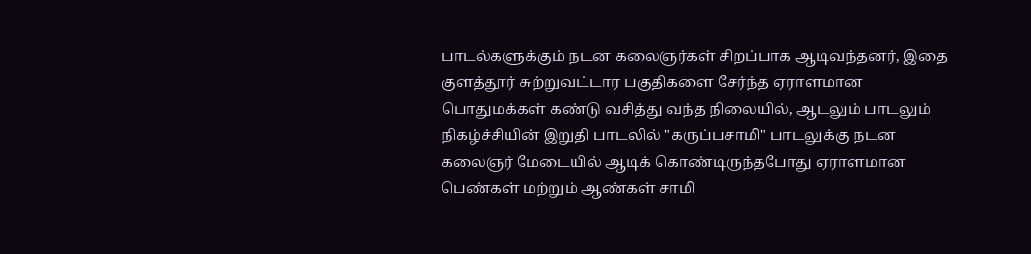பாடல்களுக்கும் நடன கலைஞர்கள் சிறப்பாக ஆடிவந்தனர், இதை குளத்தூர் சுற்றுவட்டார பகுதிகளை சேர்ந்த ஏராளமான பொதுமக்கள் கண்டு வசித்து வந்த நிலையில், ஆடலும் பாடலும் நிகழ்ச்சியின் இறுதி பாடலில் "கருப்பசாமி" பாடலுக்கு நடன கலைஞர் மேடையில் ஆடிக் கொண்டிருந்தபோது ஏராளமான பெண்கள் மற்றும் ஆண்கள் சாமி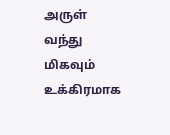அருள் வந்து மிகவும் உக்கிரமாக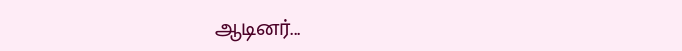ஆடினர்...